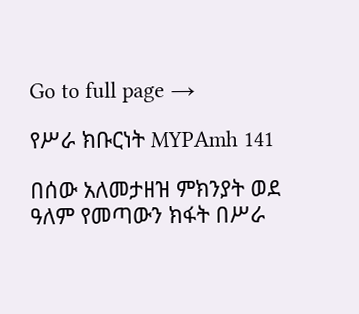Go to full page →

የሥራ ክቡርነት MYPAmh 141

በሰው አለመታዘዝ ምክንያት ወደ ዓለም የመጣውን ክፋት በሥራ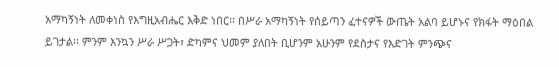አማካኝነት ለመቀነስ የእግዚአብሔር እቅድ ነበር፡፡ በሥራ አማካኝነት የሰይጣን ፈተናዎች ውጤት አልባ ይሆኑና የክፋት ማዕበል ይገታል፡፡ ምንም እንኳን ሥራ ሥጋት፣ ድካምና ህመም ያለበት ቢሆንም አሁንም የደስታና የእድገት ምንጭና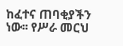ከፈተና ጠባቂያችን ነው፡፡ የሥራ መርህ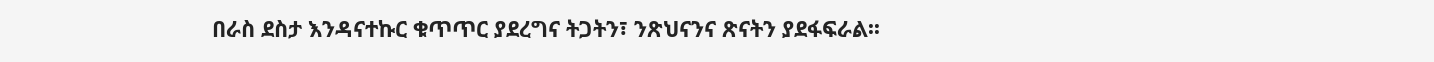በራስ ደስታ እንዳናተኩር ቁጥጥር ያደረግና ትጋትን፣ ንጽህናንና ጽናትን ያደፋፍራል፡፡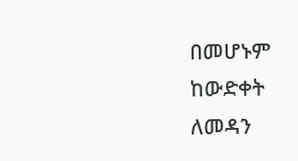በመሆኑም ከውድቀት ለመዳን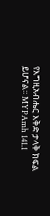የእግዚአብሔር እቅድ ታላቅ ክፍል ይሆናል፡፡ MYPAmh 141.1